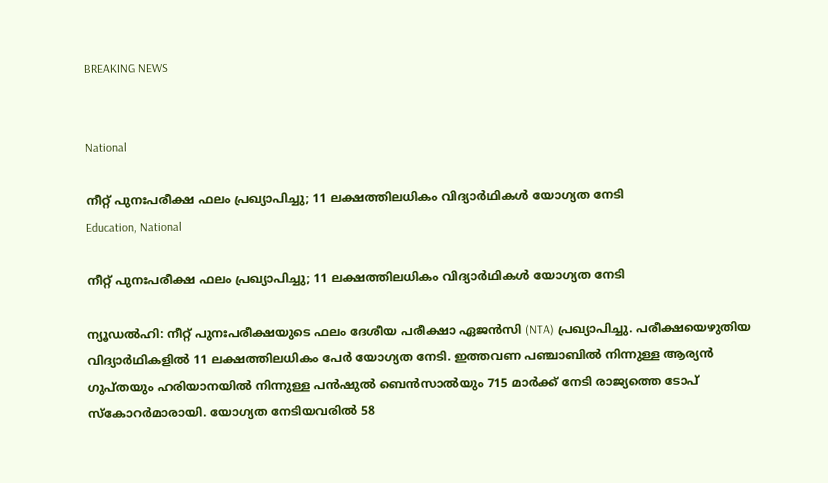BREAKING NEWS


National

നീറ്റ് പുനഃപരീക്ഷ ഫലം പ്രഖ്യാപിച്ചു; 11 ലക്ഷത്തിലധികം വിദ്യാർഥികൾ യോഗ്യത നേടി
Education, National

നീറ്റ് പുനഃപരീക്ഷ ഫലം പ്രഖ്യാപിച്ചു; 11 ലക്ഷത്തിലധികം വിദ്യാർഥികൾ യോഗ്യത നേടി

ന്യൂഡൽഹി: നീറ്റ് പുനഃപരീക്ഷയുടെ ഫലം ദേശീയ പരീക്ഷാ ഏജൻസി (NTA) പ്രഖ്യാപിച്ചു. പരീക്ഷയെഴുതിയ വിദ്യാർഥികളിൽ 11 ലക്ഷത്തിലധികം പേർ യോഗ്യത നേടി. ഇത്തവണ പഞ്ചാബിൽ നിന്നുള്ള ആര്യൻ ഗുപ്തയും ഹരിയാനയിൽ നിന്നുള്ള പൻഷുൽ ബെൻസാൽയും 715 മാർക്ക് നേടി രാജ്യത്തെ ടോപ് സ്കോറർമാരായി. യോഗ്യത നേടിയവരിൽ 58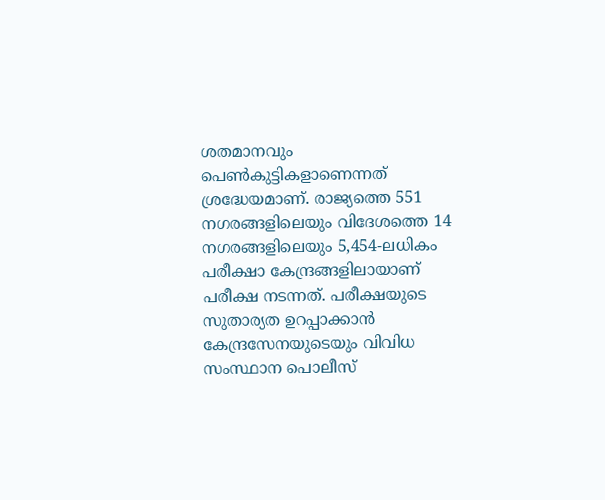ശതമാനവും പെൺകുട്ടികളാണെന്നത് ശ്രദ്ധേയമാണ്. രാജ്യത്തെ 551 നഗരങ്ങളിലെയും വിദേശത്തെ 14 നഗരങ്ങളിലെയും 5,454-ലധികം പരീക്ഷാ കേന്ദ്രങ്ങളിലായാണ് പരീക്ഷ നടന്നത്. പരീക്ഷയുടെ സുതാര്യത ഉറപ്പാക്കാൻ കേന്ദ്രസേനയുടെയും വിവിധ സംസ്ഥാന പൊലീസ്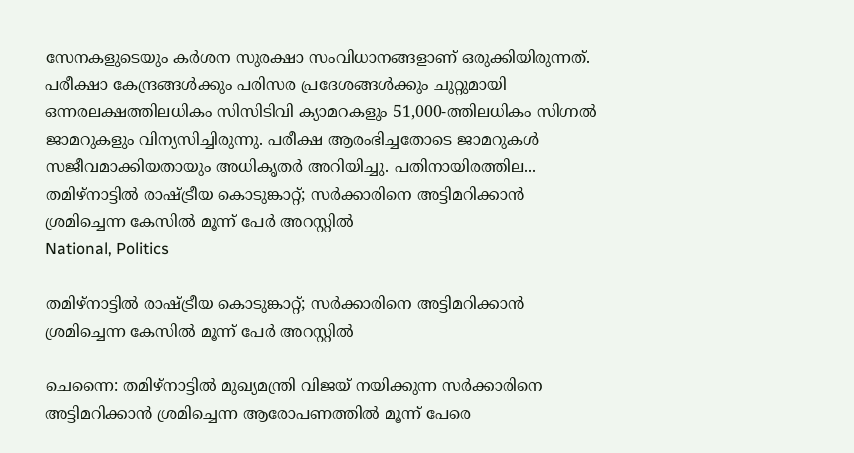സേനകളുടെയും കർശന സുരക്ഷാ സംവിധാനങ്ങളാണ് ഒരുക്കിയിരുന്നത്. പരീക്ഷാ കേന്ദ്രങ്ങൾക്കും പരിസര പ്രദേശങ്ങൾക്കും ചുറ്റുമായി ഒന്നരലക്ഷത്തിലധികം സിസിടിവി ക്യാമറകളും 51,000-ത്തിലധികം സിഗ്നൽ ജാമറുകളും വിന്യസിച്ചിരുന്നു. പരീക്ഷ ആരംഭിച്ചതോടെ ജാമറുകൾ സജീവമാക്കിയതായും അധികൃതർ അറിയിച്ചു. പതിനായിരത്തില...
തമിഴ്നാട്ടിൽ രാഷ്ട്രീയ കൊടുങ്കാറ്റ്; സർക്കാരിനെ അട്ടിമറിക്കാൻ ശ്രമിച്ചെന്ന കേസിൽ മൂന്ന് പേർ അറസ്റ്റിൽ
National, Politics

തമിഴ്നാട്ടിൽ രാഷ്ട്രീയ കൊടുങ്കാറ്റ്; സർക്കാരിനെ അട്ടിമറിക്കാൻ ശ്രമിച്ചെന്ന കേസിൽ മൂന്ന് പേർ അറസ്റ്റിൽ

ചെന്നൈ: തമിഴ്നാട്ടിൽ മുഖ്യമന്ത്രി വിജയ് നയിക്കുന്ന സർക്കാരിനെ അട്ടിമറിക്കാൻ ശ്രമിച്ചെന്ന ആരോപണത്തിൽ മൂന്ന് പേരെ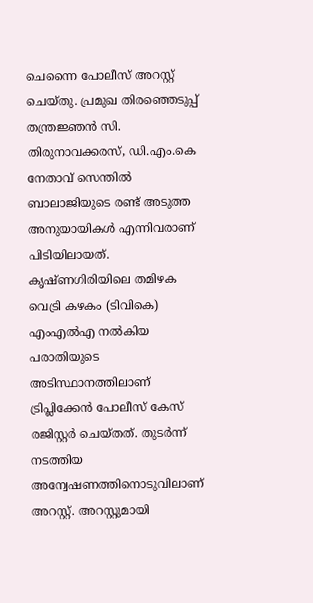ചെന്നൈ പോലീസ് അറസ്റ്റ് ചെയ്തു. പ്രമുഖ തിരഞ്ഞെടുപ്പ് തന്ത്രജ്ഞൻ സി. തിരുനാവക്കരസ്, ഡി.എം.കെ നേതാവ് സെന്തിൽ ബാലാജിയുടെ രണ്ട് അടുത്ത അനുയായികൾ എന്നിവരാണ് പിടിയിലായത്. കൃഷ്ണഗിരിയിലെ തമിഴക വെട്രി കഴകം (ടിവികെ) എംഎൽഎ നൽകിയ പരാതിയുടെ അടിസ്ഥാനത്തിലാണ് ട്രിപ്ലിക്കേൻ പോലീസ് കേസ് രജിസ്റ്റർ ചെയ്തത്. തുടർന്ന് നടത്തിയ അന്വേഷണത്തിനൊടുവിലാണ് അറസ്റ്റ്. അറസ്റ്റുമായി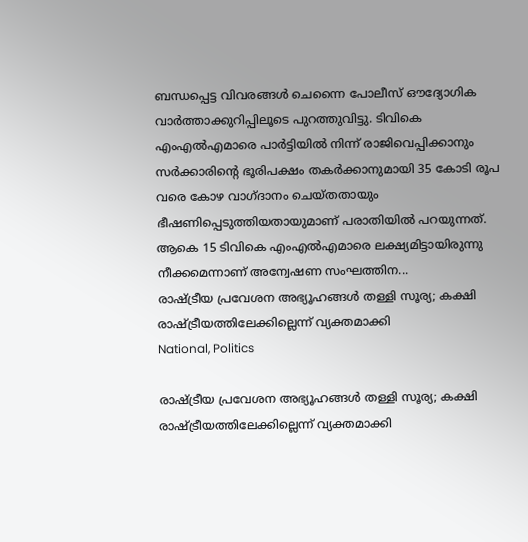ബന്ധപ്പെട്ട വിവരങ്ങൾ ചെന്നൈ പോലീസ് ഔദ്യോഗിക വാർത്താക്കുറിപ്പിലൂടെ പുറത്തുവിട്ടു. ടിവികെ എംഎൽഎമാരെ പാർട്ടിയിൽ നിന്ന് രാജിവെപ്പിക്കാനും സർക്കാരിന്റെ ഭൂരിപക്ഷം തകർക്കാനുമായി 35 കോടി രൂപ വരെ കോഴ വാഗ്ദാനം ചെയ്തതായും ഭീഷണിപ്പെടുത്തിയതായുമാണ് പരാതിയിൽ പറയുന്നത്. ആകെ 15 ടിവികെ എംഎൽഎമാരെ ലക്ഷ്യമിട്ടായിരുന്നു നീക്കമെന്നാണ് അന്വേഷണ സംഘത്തിന...
രാഷ്ട്രീയ പ്രവേശന അഭ്യൂഹങ്ങൾ തള്ളി സൂര്യ; കക്ഷി രാഷ്ട്രീയത്തിലേക്കില്ലെന്ന് വ്യക്തമാക്കി
National, Politics

രാഷ്ട്രീയ പ്രവേശന അഭ്യൂഹങ്ങൾ തള്ളി സൂര്യ; കക്ഷി രാഷ്ട്രീയത്തിലേക്കില്ലെന്ന് വ്യക്തമാക്കി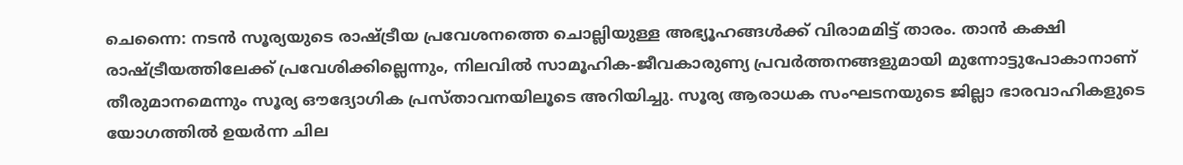ചെന്നൈ: നടൻ സൂര്യയുടെ രാഷ്ട്രീയ പ്രവേശനത്തെ ചൊല്ലിയുള്ള അഭ്യൂഹങ്ങൾക്ക് വിരാമമിട്ട് താരം. താൻ കക്ഷി രാഷ്ട്രീയത്തിലേക്ക് പ്രവേശിക്കില്ലെന്നും, നിലവിൽ സാമൂഹിക-ജീവകാരുണ്യ പ്രവർത്തനങ്ങളുമായി മുന്നോട്ടുപോകാനാണ് തീരുമാനമെന്നും സൂര്യ ഔദ്യോഗിക പ്രസ്താവനയിലൂടെ അറിയിച്ചു. സൂര്യ ആരാധക സംഘടനയുടെ ജില്ലാ ഭാരവാഹികളുടെ യോഗത്തിൽ ഉയർന്ന ചില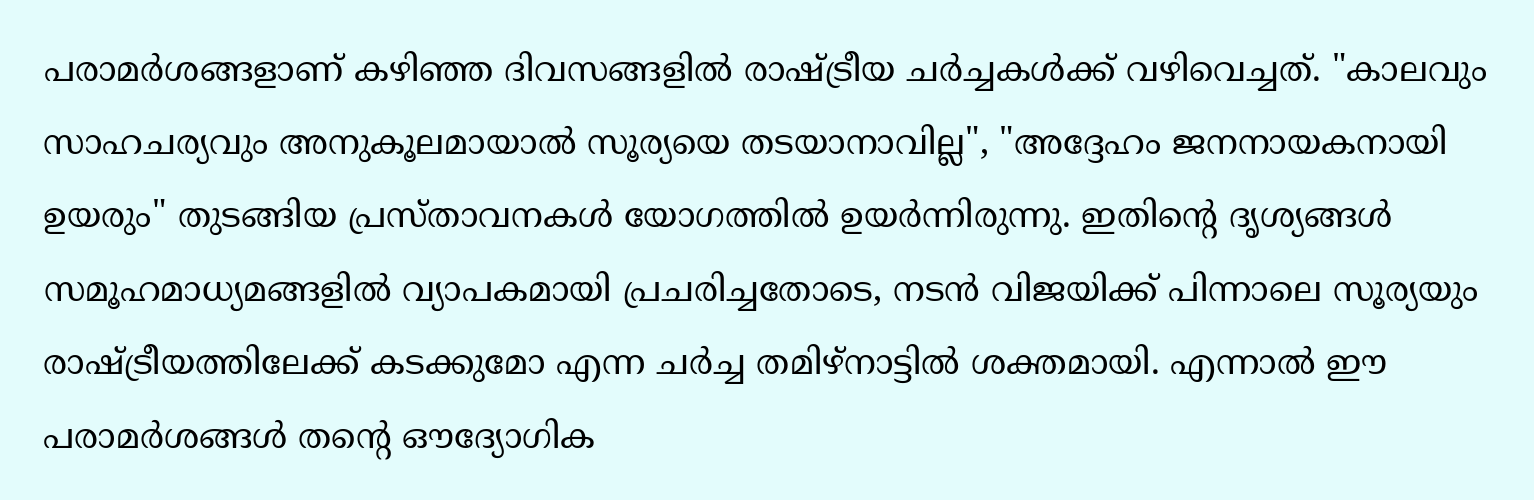പരാമർശങ്ങളാണ് കഴിഞ്ഞ ദിവസങ്ങളിൽ രാഷ്ട്രീയ ചർച്ചകൾക്ക് വഴിവെച്ചത്. "കാലവും സാഹചര്യവും അനുകൂലമായാൽ സൂര്യയെ തടയാനാവില്ല", "അദ്ദേഹം ജനനായകനായി ഉയരും" തുടങ്ങിയ പ്രസ്താവനകൾ യോഗത്തിൽ ഉയർന്നിരുന്നു. ഇതിന്റെ ദൃശ്യങ്ങൾ സമൂഹമാധ്യമങ്ങളിൽ വ്യാപകമായി പ്രചരിച്ചതോടെ, നടൻ വിജയിക്ക് പിന്നാലെ സൂര്യയും രാഷ്ട്രീയത്തിലേക്ക് കടക്കുമോ എന്ന ചർച്ച തമിഴ്നാട്ടിൽ ശക്തമായി. എന്നാൽ ഈ പരാമർശങ്ങൾ തന്റെ ഔദ്യോഗിക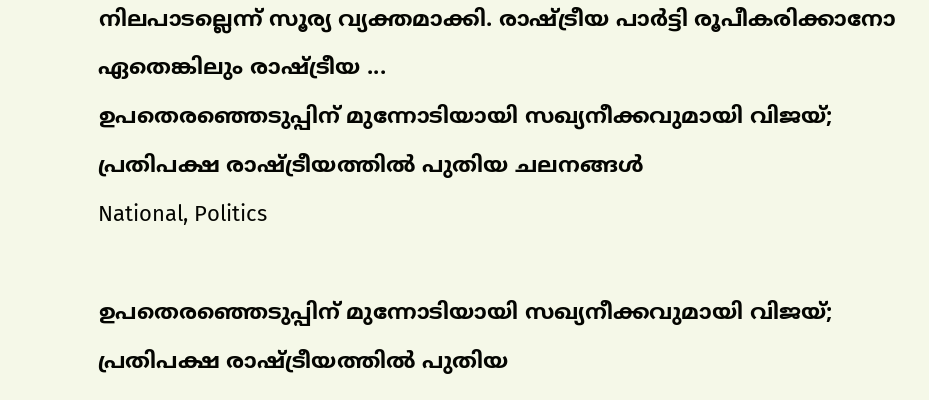നിലപാടല്ലെന്ന് സൂര്യ വ്യക്തമാക്കി. രാഷ്ട്രീയ പാർട്ടി രൂപീകരിക്കാനോ ഏതെങ്കിലും രാഷ്ട്രീയ ...
ഉപതെരഞ്ഞെടുപ്പിന് മുന്നോടിയായി സഖ്യനീക്കവുമായി വിജയ്; പ്രതിപക്ഷ രാഷ്ട്രീയത്തിൽ പുതിയ ചലനങ്ങൾ
National, Politics

ഉപതെരഞ്ഞെടുപ്പിന് മുന്നോടിയായി സഖ്യനീക്കവുമായി വിജയ്; പ്രതിപക്ഷ രാഷ്ട്രീയത്തിൽ പുതിയ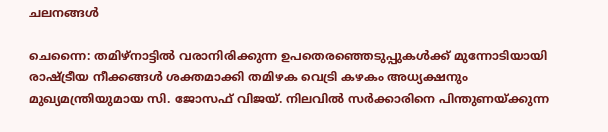ചലനങ്ങൾ

ചെന്നൈ: തമിഴ്നാട്ടിൽ വരാനിരിക്കുന്ന ഉപതെരഞ്ഞെടുപ്പുകൾക്ക് മുന്നോടിയായി രാഷ്ട്രീയ നീക്കങ്ങൾ ശക്തമാക്കി തമിഴക വെട്രി കഴകം അധ്യക്ഷനും മുഖ്യമന്ത്രിയുമായ സി. ജോസഫ് വിജയ്. നിലവിൽ സർക്കാരിനെ പിന്തുണയ്ക്കുന്ന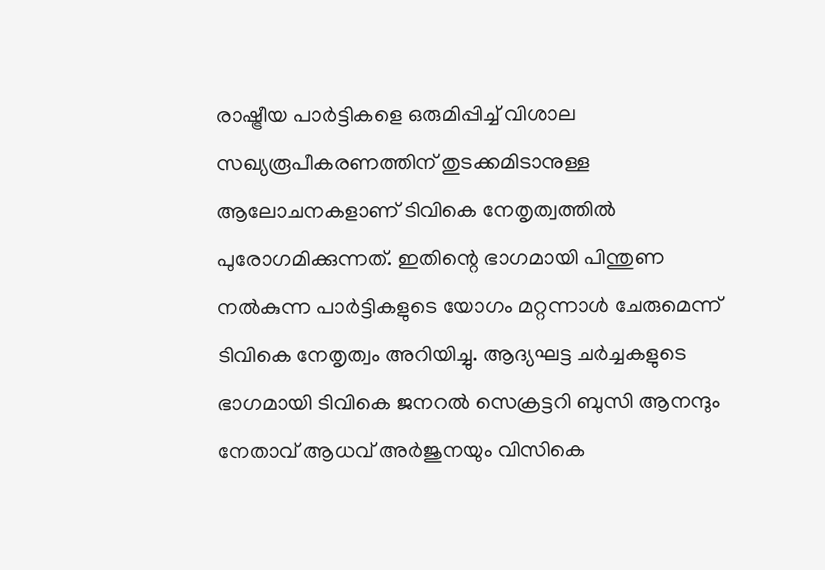രാഷ്ട്രീയ പാർട്ടികളെ ഒരുമിപ്പിച്ച് വിശാല സഖ്യരൂപീകരണത്തിന് തുടക്കമിടാനുള്ള ആലോചനകളാണ് ടിവികെ നേതൃത്വത്തിൽ പുരോഗമിക്കുന്നത്. ഇതിന്റെ ഭാഗമായി പിന്തുണ നൽകുന്ന പാർട്ടികളുടെ യോഗം മറ്റന്നാൾ ചേരുമെന്ന് ടിവികെ നേതൃത്വം അറിയിച്ചു. ആദ്യഘട്ട ചർച്ചകളുടെ ഭാഗമായി ടിവികെ ജനറൽ സെക്രട്ടറി ബുസി ആനന്ദും നേതാവ് ആധവ് അർജുനയും വിസികെ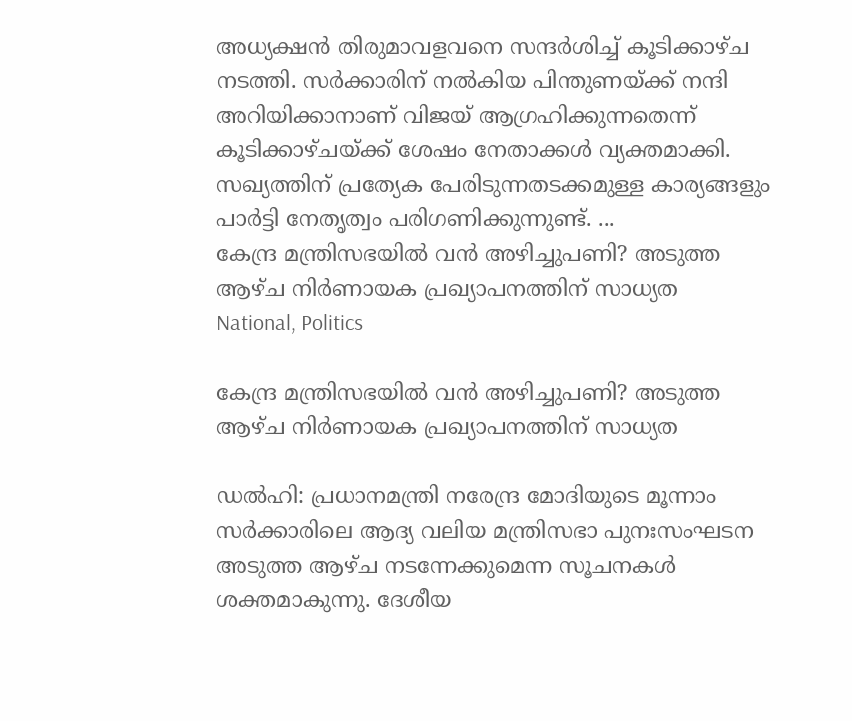അധ്യക്ഷൻ തിരുമാവളവനെ സന്ദർശിച്ച് കൂടിക്കാഴ്ച നടത്തി. സർക്കാരിന് നൽകിയ പിന്തുണയ്ക്ക് നന്ദി അറിയിക്കാനാണ് വിജയ് ആഗ്രഹിക്കുന്നതെന്ന് കൂടിക്കാഴ്ചയ്ക്ക് ശേഷം നേതാക്കൾ വ്യക്തമാക്കി. സഖ്യത്തിന് പ്രത്യേക പേരിടുന്നതടക്കമുള്ള കാര്യങ്ങളും പാർട്ടി നേതൃത്വം പരിഗണിക്കുന്നുണ്ട്. ...
കേന്ദ്ര മന്ത്രിസഭയിൽ വൻ അഴിച്ചുപണി? അടുത്ത ആഴ്ച നിർണായക പ്രഖ്യാപനത്തിന് സാധ്യത
National, Politics

കേന്ദ്ര മന്ത്രിസഭയിൽ വൻ അഴിച്ചുപണി? അടുത്ത ആഴ്ച നിർണായക പ്രഖ്യാപനത്തിന് സാധ്യത

ഡൽഹി: പ്രധാനമന്ത്രി നരേന്ദ്ര മോദിയുടെ മൂന്നാം സർക്കാരിലെ ആദ്യ വലിയ മന്ത്രിസഭാ പുനഃസംഘടന അടുത്ത ആഴ്ച നടന്നേക്കുമെന്ന സൂചനകൾ ശക്തമാകുന്നു. ദേശീയ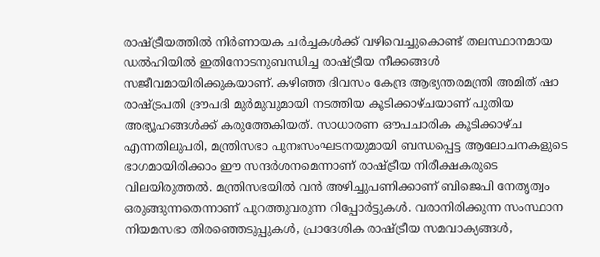രാഷ്ട്രീയത്തിൽ നിർണായക ചർച്ചകൾക്ക് വഴിവെച്ചുകൊണ്ട് തലസ്ഥാനമായ ഡൽഹിയിൽ ഇതിനോടനുബന്ധിച്ച രാഷ്ട്രീയ നീക്കങ്ങൾ സജീവമായിരിക്കുകയാണ്. കഴിഞ്ഞ ദിവസം കേന്ദ്ര ആഭ്യന്തരമന്ത്രി അമിത് ഷാ രാഷ്ട്രപതി ദ്രൗപദി മുർമുവുമായി നടത്തിയ കൂടിക്കാഴ്ചയാണ് പുതിയ അഭ്യൂഹങ്ങൾക്ക് കരുത്തേകിയത്. സാധാരണ ഔപചാരിക കൂടിക്കാഴ്ച എന്നതിലുപരി, മന്ത്രിസഭാ പുനഃസംഘടനയുമായി ബന്ധപ്പെട്ട ആലോചനകളുടെ ഭാഗമായിരിക്കാം ഈ സന്ദർശനമെന്നാണ് രാഷ്ട്രീയ നിരീക്ഷകരുടെ വിലയിരുത്തൽ. മന്ത്രിസഭയിൽ വൻ അഴിച്ചുപണിക്കാണ് ബിജെപി നേതൃത്വം ഒരുങ്ങുന്നതെന്നാണ് പുറത്തുവരുന്ന റിപ്പോർട്ടുകൾ. വരാനിരിക്കുന്ന സംസ്ഥാന നിയമസഭാ തിരഞ്ഞെടുപ്പുകൾ, പ്രാദേശിക രാഷ്ട്രീയ സമവാക്യങ്ങൾ,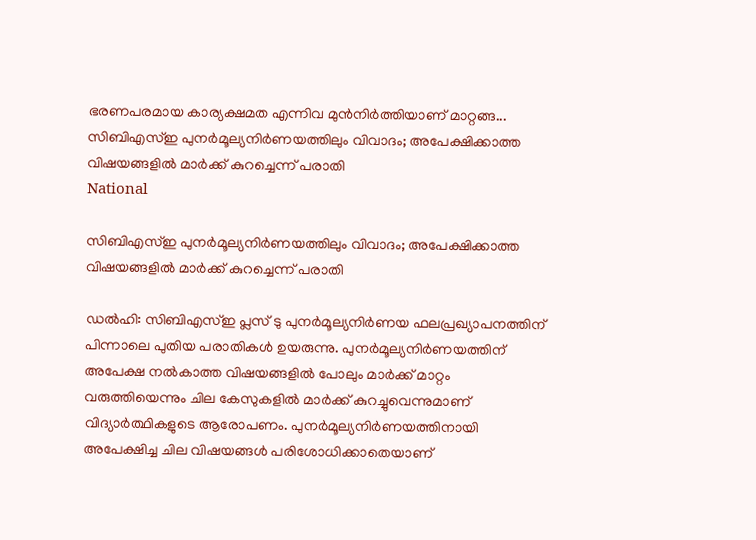ഭരണപരമായ കാര്യക്ഷമത എന്നിവ മുൻനിർത്തിയാണ് മാറ്റങ്ങ...
സിബിഎസ്ഇ പുനർമൂല്യനിർണയത്തിലും വിവാദം; അപേക്ഷിക്കാത്ത വിഷയങ്ങളിൽ മാർക്ക് കുറച്ചെന്ന് പരാതി
National

സിബിഎസ്ഇ പുനർമൂല്യനിർണയത്തിലും വിവാദം; അപേക്ഷിക്കാത്ത വിഷയങ്ങളിൽ മാർക്ക് കുറച്ചെന്ന് പരാതി

ഡൽഹി: സിബിഎസ്ഇ പ്ലസ് ടു പുനർമൂല്യനിർണയ ഫലപ്രഖ്യാപനത്തിന് പിന്നാലെ പുതിയ പരാതികൾ ഉയരുന്നു. പുനർമൂല്യനിർണയത്തിന് അപേക്ഷ നൽകാത്ത വിഷയങ്ങളിൽ പോലും മാർക്ക് മാറ്റം വരുത്തിയെന്നും ചില കേസുകളിൽ മാർക്ക് കുറച്ചുവെന്നുമാണ് വിദ്യാർത്ഥികളുടെ ആരോപണം. പുനർമൂല്യനിർണയത്തിനായി അപേക്ഷിച്ച ചില വിഷയങ്ങൾ പരിശോധിക്കാതെയാണ്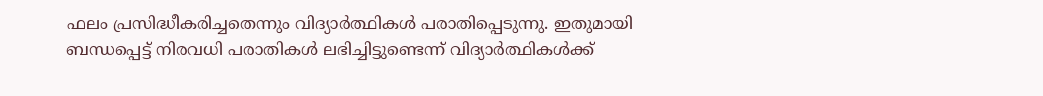ഫലം പ്രസിദ്ധീകരിച്ചതെന്നും വിദ്യാർത്ഥികൾ പരാതിപ്പെടുന്നു. ഇതുമായി ബന്ധപ്പെട്ട് നിരവധി പരാതികൾ ലഭിച്ചിട്ടുണ്ടെന്ന് വിദ്യാർത്ഥികൾക്ക്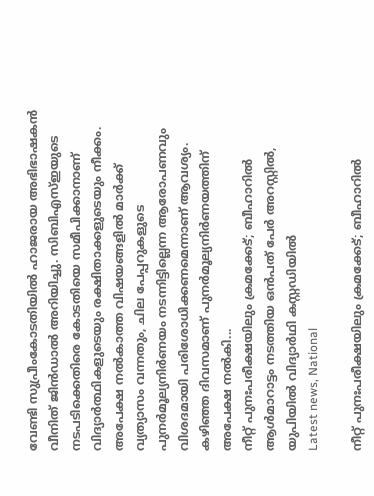വേണ്ടി സുപ്രീംകോടതിയിൽ ഹാജരായ അഭിഭാഷകൻ വീനിത് ജിൻഡാൽ അറിയിച്ചു. സിബിഎസ്ഇയുടെ നടപടിക്കെതിരെ കോടതിയെ സമീപിക്കാനാണ് വിദ്യാർത്ഥികളുടെയും രക്ഷിതാക്കളുടെയും നീക്കം. അപേക്ഷ നൽകാത്ത വിഷയങ്ങളിൽ മാർക്ക് വ്യത്യാസം വന്നതും, ചില പേപ്പറുകളുടെ പുനർമൂല്യനിർണയം നടന്നിട്ടില്ലെന്ന ആരോപണവും വിശദമായി പരിശോധിക്കണമെന്നാണ് ആവശ്യം. കഴിഞ്ഞ ദിവസമാണ് പുനർമൂല്യനിർണയത്തിന് അപേക്ഷ നൽകി...
നീറ്റ് പുനഃപരീക്ഷയിലും ക്രമക്കേട്; ബീഹാറിൽ ആൾമാറാട്ടം നടത്തിയ ഒൻപത് പേർ അറസ്റ്റിൽ, യുപിയിൽ വിദ്യാർഥി കസ്റ്റഡിയിൽ
Latest news, National

നീറ്റ് പുനഃപരീക്ഷയിലും ക്രമക്കേട്; ബീഹാറിൽ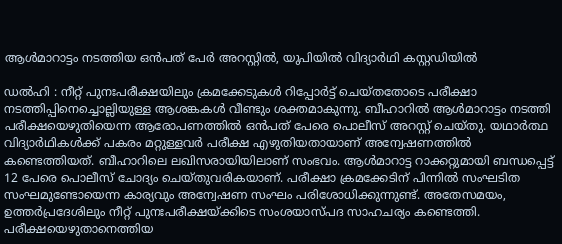ആൾമാറാട്ടം നടത്തിയ ഒൻപത് പേർ അറസ്റ്റിൽ, യുപിയിൽ വിദ്യാർഥി കസ്റ്റഡിയിൽ

ഡൽഹി : നീറ്റ് പുനഃപരീക്ഷയിലും ക്രമക്കേടുകൾ റിപ്പോർട്ട് ചെയ്തതോടെ പരീക്ഷാ നടത്തിപ്പിനെച്ചൊല്ലിയുള്ള ആശങ്കകൾ വീണ്ടും ശക്തമാകുന്നു. ബീഹാറിൽ ആൾമാറാട്ടം നടത്തി പരീക്ഷയെഴുതിയെന്ന ആരോപണത്തിൽ ഒൻപത് പേരെ പൊലീസ് അറസ്റ്റ് ചെയ്തു. യഥാർത്ഥ വിദ്യാർഥികൾക്ക് പകരം മറ്റുള്ളവർ പരീക്ഷ എഴുതിയതായാണ് അന്വേഷണത്തിൽ കണ്ടെത്തിയത്. ബീഹാറിലെ ലഖിസരായിയിലാണ് സംഭവം. ആൾമാറാട്ട റാക്കറ്റുമായി ബന്ധപ്പെട്ട് 12 പേരെ പൊലീസ് ചോദ്യം ചെയ്തുവരികയാണ്. പരീക്ഷാ ക്രമക്കേടിന് പിന്നിൽ സംഘടിത സംഘമുണ്ടോയെന്ന കാര്യവും അന്വേഷണ സംഘം പരിശോധിക്കുന്നുണ്ട്. അതേസമയം, ഉത്തർപ്രദേശിലും നീറ്റ് പുനഃപരീക്ഷയ്ക്കിടെ സംശയാസ്പദ സാഹചര്യം കണ്ടെത്തി. പരീക്ഷയെഴുതാനെത്തിയ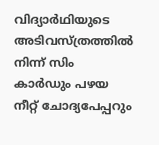വിദ്യാർഥിയുടെ അടിവസ്ത്രത്തിൽ നിന്ന് സിം കാർഡും പഴയ നീറ്റ് ചോദ്യപേപ്പറും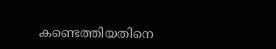കണ്ടെത്തിയതിനെ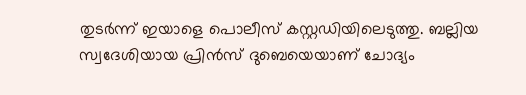തുടർന്ന് ഇയാളെ പൊലീസ് കസ്റ്റഡിയിലെടുത്തു. ബല്ലിയ സ്വദേശിയായ പ്രിൻസ് ദുബെയെയാണ് ചോദ്യം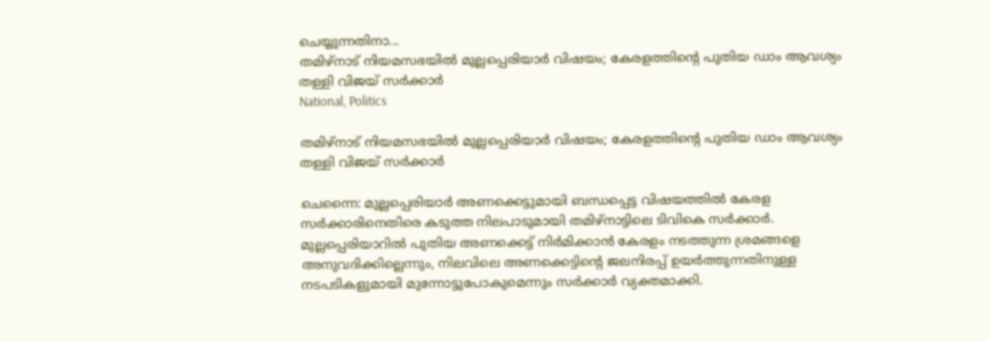ചെയ്യുന്നതിനാ...
തമിഴ്നാട് നിയമസഭയിൽ മുല്ലപ്പെരിയാർ വിഷയം; കേരളത്തിന്റെ പുതിയ ഡാം ആവശ്യം തള്ളി വിജയ് സർക്കാർ
National, Politics

തമിഴ്നാട് നിയമസഭയിൽ മുല്ലപ്പെരിയാർ വിഷയം; കേരളത്തിന്റെ പുതിയ ഡാം ആവശ്യം തള്ളി വിജയ് സർക്കാർ

ചെന്നൈ: മുല്ലപ്പെരിയാർ അണക്കെട്ടുമായി ബന്ധപ്പെട്ട വിഷയത്തിൽ കേരള സർക്കാരിനെതിരെ കടുത്ത നിലപാടുമായി തമിഴ്നാട്ടിലെ ടിവികെ സർക്കാർ. മുല്ലപ്പെരിയാറിൽ പുതിയ അണക്കെട്ട് നിർമിക്കാൻ കേരളം നടത്തുന്ന ശ്രമങ്ങളെ അനുവദിക്കില്ലെന്നും, നിലവിലെ അണക്കെട്ടിന്റെ ജലനിരപ്പ് ഉയർത്തുന്നതിനുള്ള നടപടികളുമായി മുന്നോട്ടുപോകുമെന്നും സർക്കാർ വ്യക്തമാക്കി.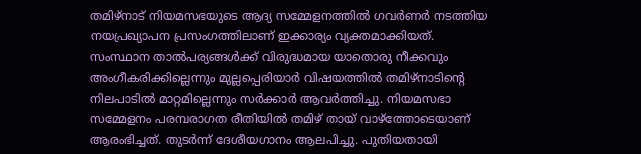തമിഴ്നാട് നിയമസഭയുടെ ആദ്യ സമ്മേളനത്തിൽ ഗവർണർ നടത്തിയ നയപ്രഖ്യാപന പ്രസംഗത്തിലാണ് ഇക്കാര്യം വ്യക്തമാക്കിയത്. സംസ്ഥാന താൽപര്യങ്ങൾക്ക് വിരുദ്ധമായ യാതൊരു നീക്കവും അംഗീകരിക്കില്ലെന്നും മുല്ലപ്പെരിയാർ വിഷയത്തിൽ തമിഴ്നാടിന്റെ നിലപാടിൽ മാറ്റമില്ലെന്നും സർക്കാർ ആവർത്തിച്ചു. നിയമസഭാ സമ്മേളനം പരമ്പരാഗത രീതിയിൽ തമിഴ് തായ് വാഴ്ത്തോടെയാണ് ആരംഭിച്ചത്. തുടർന്ന് ദേശീയഗാനം ആലപിച്ചു. പുതിയതായി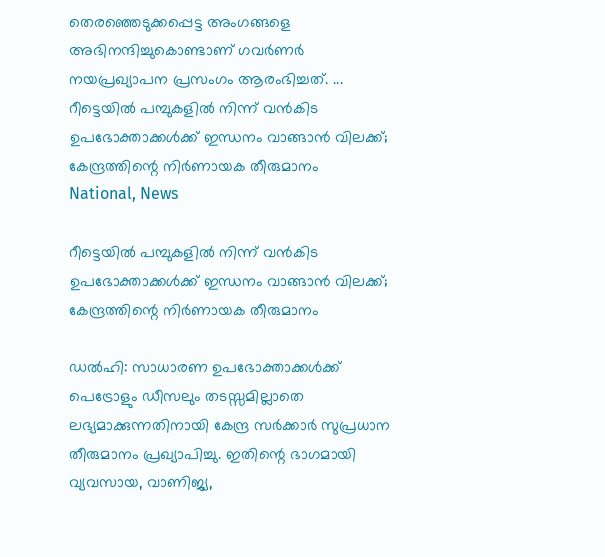തെരഞ്ഞെടുക്കപ്പെട്ട അംഗങ്ങളെ അഭിനന്ദിച്ചുകൊണ്ടാണ് ഗവർണർ നയപ്രഖ്യാപന പ്രസംഗം ആരംഭിച്ചത്. ...
റീട്ടെയിൽ പമ്പുകളിൽ നിന്ന് വൻകിട ഉപഭോക്താക്കൾക്ക് ഇന്ധനം വാങ്ങാൻ വിലക്ക്; കേന്ദ്രത്തിന്റെ നിർണായക തീരുമാനം
National, News

റീട്ടെയിൽ പമ്പുകളിൽ നിന്ന് വൻകിട ഉപഭോക്താക്കൾക്ക് ഇന്ധനം വാങ്ങാൻ വിലക്ക്; കേന്ദ്രത്തിന്റെ നിർണായക തീരുമാനം

ഡൽഹി: സാധാരണ ഉപഭോക്താക്കൾക്ക് പെട്രോളും ഡീസലും തടസ്സമില്ലാതെ ലഭ്യമാക്കുന്നതിനായി കേന്ദ്ര സർക്കാർ സുപ്രധാന തീരുമാനം പ്രഖ്യാപിച്ചു. ഇതിന്റെ ഭാഗമായി വ്യവസായ, വാണിജ്യ,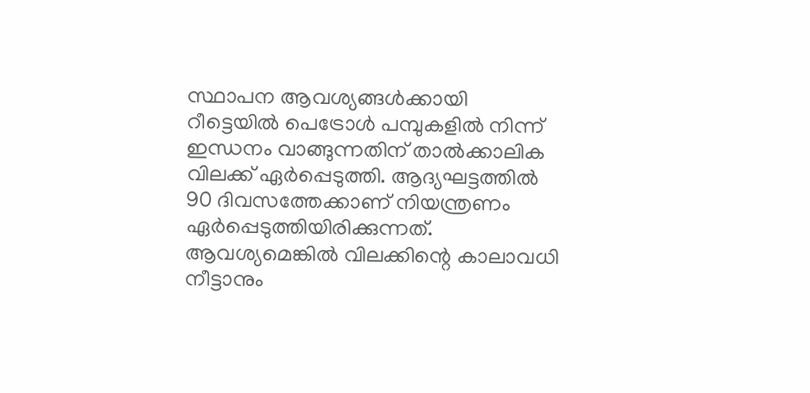സ്ഥാപന ആവശ്യങ്ങൾക്കായി റീട്ടെയിൽ പെട്രോൾ പമ്പുകളിൽ നിന്ന് ഇന്ധനം വാങ്ങുന്നതിന് താൽക്കാലിക വിലക്ക് ഏർപ്പെടുത്തി. ആദ്യഘട്ടത്തിൽ 90 ദിവസത്തേക്കാണ് നിയന്ത്രണം ഏർപ്പെടുത്തിയിരിക്കുന്നത്. ആവശ്യമെങ്കിൽ വിലക്കിന്റെ കാലാവധി നീട്ടാനും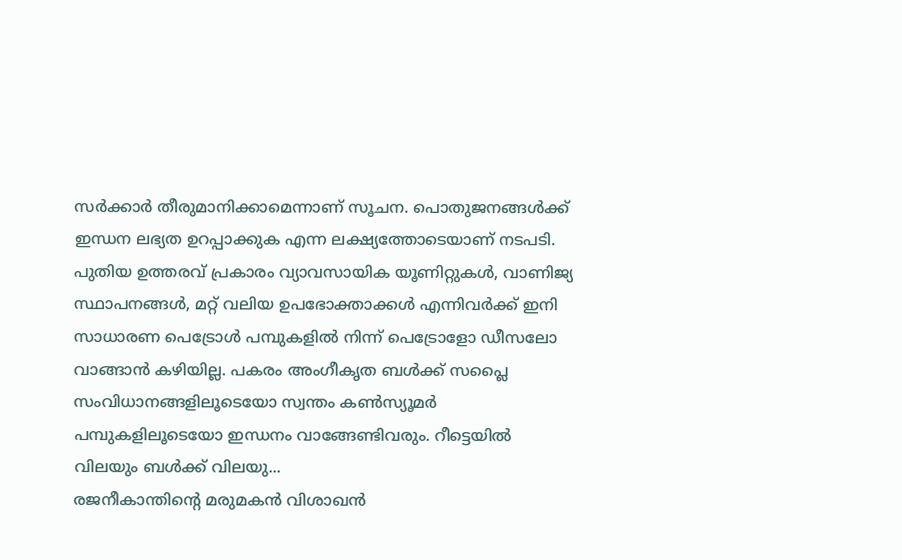സർക്കാർ തീരുമാനിക്കാമെന്നാണ് സൂചന. പൊതുജനങ്ങൾക്ക് ഇന്ധന ലഭ്യത ഉറപ്പാക്കുക എന്ന ലക്ഷ്യത്തോടെയാണ് നടപടി. പുതിയ ഉത്തരവ് പ്രകാരം വ്യാവസായിക യൂണിറ്റുകൾ, വാണിജ്യ സ്ഥാപനങ്ങൾ, മറ്റ് വലിയ ഉപഭോക്താക്കൾ എന്നിവർക്ക് ഇനി സാധാരണ പെട്രോൾ പമ്പുകളിൽ നിന്ന് പെട്രോളോ ഡീസലോ വാങ്ങാൻ കഴിയില്ല. പകരം അംഗീകൃത ബൾക്ക് സപ്ലൈ സംവിധാനങ്ങളിലൂടെയോ സ്വന്തം കൺസ്യൂമർ പമ്പുകളിലൂടെയോ ഇന്ധനം വാങ്ങേണ്ടിവരും. റീട്ടെയിൽ വിലയും ബൾക്ക് വിലയു...
രജനീകാന്തിന്റെ മരുമകൻ വിശാഖൻ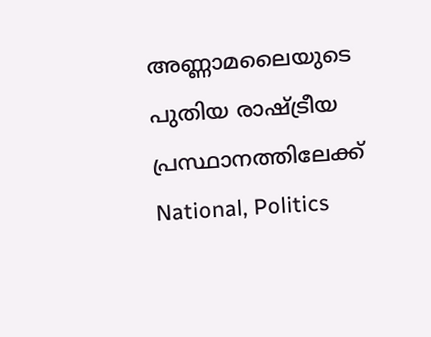അണ്ണാമലൈയുടെ പുതിയ രാഷ്ട്രീയ പ്രസ്ഥാനത്തിലേക്ക്
National, Politics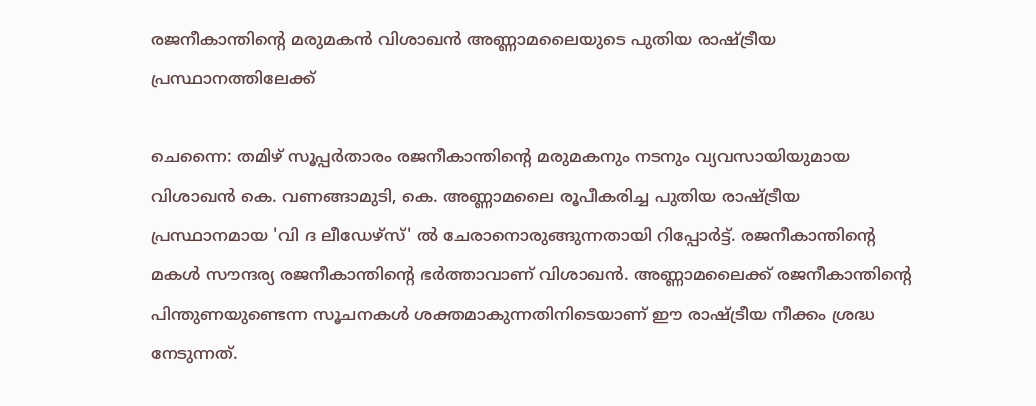രജനീകാന്തിന്റെ മരുമകൻ വിശാഖൻ അണ്ണാമലൈയുടെ പുതിയ രാഷ്ട്രീയ പ്രസ്ഥാനത്തിലേക്ക്

ചെന്നൈ: തമിഴ് സൂപ്പർതാരം രജനീകാന്തിന്റെ മരുമകനും നടനും വ്യവസായിയുമായ വിശാഖൻ കെ. വണങ്ങാമുടി, കെ. അണ്ണാമലൈ രൂപീകരിച്ച പുതിയ രാഷ്ട്രീയ പ്രസ്ഥാനമായ 'വി ദ ലീഡേഴ്സ്' ൽ ചേരാനൊരുങ്ങുന്നതായി റിപ്പോർട്ട്. രജനീകാന്തിന്റെ മകൾ സൗന്ദര്യ രജനീകാന്തിന്റെ ഭർത്താവാണ് വിശാഖൻ. അണ്ണാമലൈക്ക് രജനീകാന്തിന്റെ പിന്തുണയുണ്ടെന്ന സൂചനകൾ ശക്തമാകുന്നതിനിടെയാണ് ഈ രാഷ്ട്രീയ നീക്കം ശ്രദ്ധ നേടുന്നത്.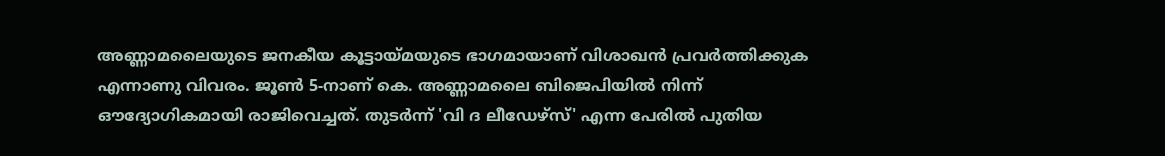അണ്ണാമലൈയുടെ ജനകീയ കൂട്ടായ്മയുടെ ഭാഗമായാണ് വിശാഖൻ പ്രവർത്തിക്കുക എന്നാണു വിവരം. ജൂൺ 5-നാണ് കെ. അണ്ണാമലൈ ബിജെപിയിൽ നിന്ന് ഔദ്യോഗികമായി രാജിവെച്ചത്. തുടർന്ന് 'വി ദ ലീഡേഴ്സ്' എന്ന പേരിൽ പുതിയ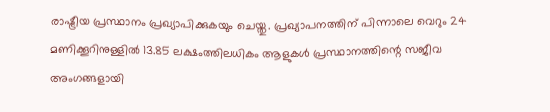രാഷ്ട്രീയ പ്രസ്ഥാനം പ്രഖ്യാപിക്കുകയും ചെയ്തു. പ്രഖ്യാപനത്തിന് പിന്നാലെ വെറും 24 മണിക്കൂറിനുള്ളിൽ 13.85 ലക്ഷംത്തിലധികം ആളുകൾ പ്രസ്ഥാനത്തിന്റെ സജീവ അംഗങ്ങളായി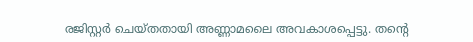രജിസ്റ്റർ ചെയ്തതായി അണ്ണാമലൈ അവകാശപ്പെട്ടു. തന്റെ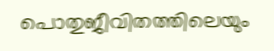പൊതുജീവിതത്തിലെയും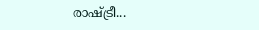രാഷ്ട്രീ...